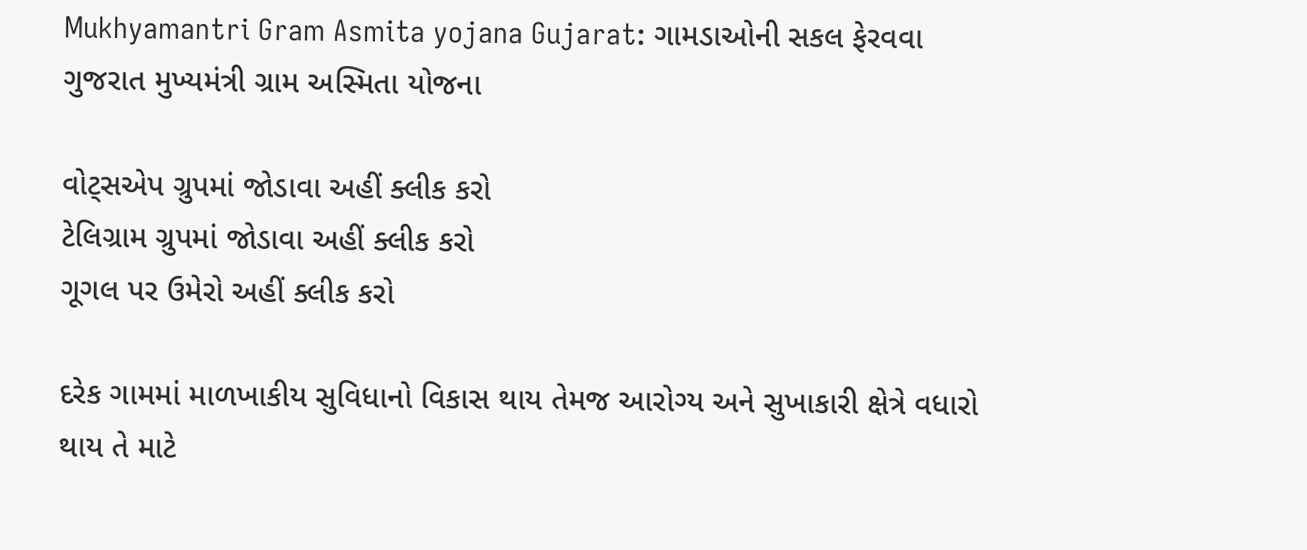Mukhyamantri Gram Asmita yojana Gujarat: ગામડાઓની સકલ ફેરવવા ગુજરાત મુખ્યમંત્રી ગ્રામ અસ્મિતા યોજના

વોટ્સએપ ગ્રુપમાં જોડાવા અહીં ક્લીક કરો
ટેલિગ્રામ ગ્રુપમાં જોડાવા અહીં ક્લીક કરો
ગૂગલ પર ઉમેરો અહીં ક્લીક કરો

દરેક ગામમાં માળખાકીય સુવિધાનો વિકાસ થાય તેમજ આરોગ્ય અને સુખાકારી ક્ષેત્રે વધારો થાય તે માટે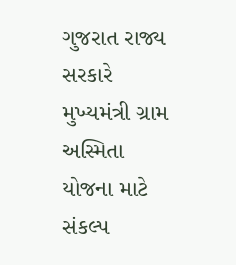ગુજરાત રાજ્ય સરકારે મુખ્યમંત્રી ગ્રામ અસ્મિતા યોજના માટે સંકલ્પ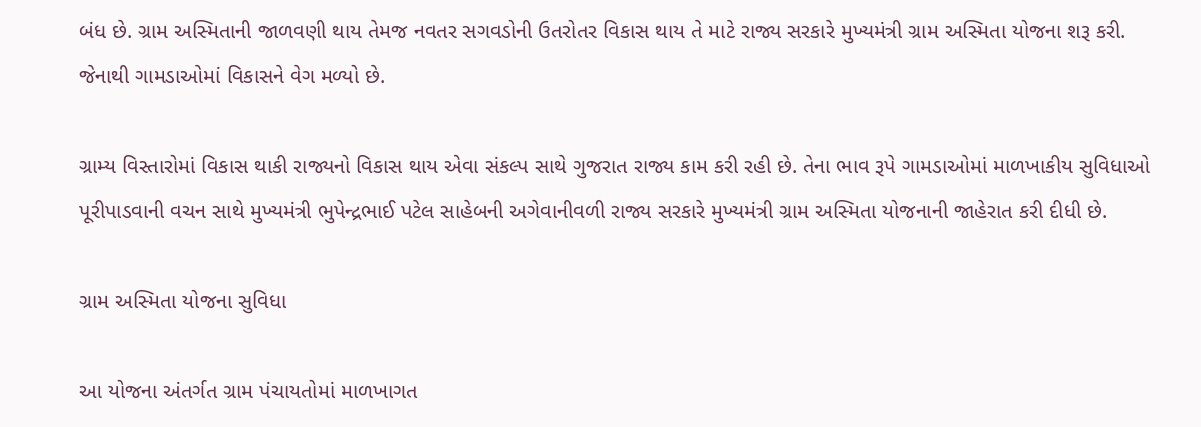બંધ છે. ગ્રામ અસ્મિતાની જાળવણી થાય તેમજ નવતર સગવડોની ઉતરોતર વિકાસ થાય તે માટે રાજ્ય સરકારે મુખ્યમંત્રી ગ્રામ અસ્મિતા યોજના શરૂ કરી. જેનાથી ગામડાઓમાં વિકાસને વેગ મળ્યો છે.

ગ્રામ્ય વિસ્તારોમાં વિકાસ થાકી રાજ્યનો વિકાસ થાય એવા સંકલ્પ સાથે ગુજરાત રાજ્ય કામ કરી રહી છે. તેના ભાવ રૂપે ગામડાઓમાં માળખાકીય સુવિધાઓ પૂરીપાડવાની વચન સાથે મુખ્યમંત્રી ભુપેન્દ્રભાઈ પટેલ સાહેબની અગેવાનીવળી રાજ્ય સરકારે મુખ્યમંત્રી ગ્રામ અસ્મિતા યોજનાની જાહેરાત કરી દીધી છે.

ગ્રામ અસ્મિતા યોજના સુવિધા

આ યોજના અંતર્ગત ગ્રામ પંચાયતોમાં માળખાગત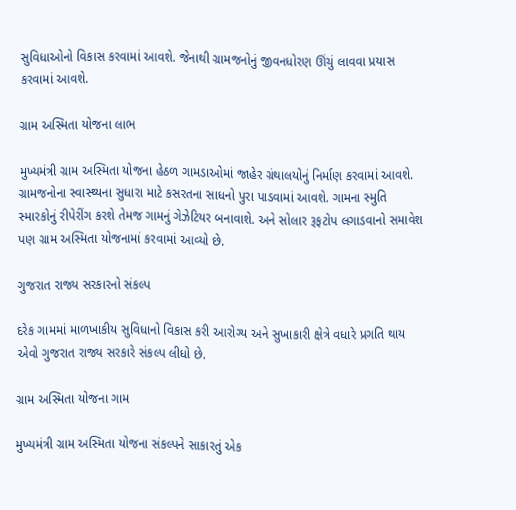સુવિધાઓનો વિકાસ કરવામાં આવશે. જેનાથી ગ્રામજનોનું જીવનધોરણ ઊંચું લાવવા પ્રયાસ કરવામાં આવશે.

ગ્રામ અસ્મિતા યોજના લાભ

મુખ્યમંત્રી ગ્રામ અસ્મિતા યોજના હેઠળ ગામડાઓમાં જાહેર ગ્રંથાલયોનું નિર્માણ કરવામાં આવશે. ગ્રામજનોના સ્વાસ્થ્યના સુધારા માટે કસરતના સાધનો પુરા પાડવામાં આવશે. ગામના સ્મુતિ સ્મારકોનું રીપેરીંગ કરશે તેમજ ગામનું ગેઝેટિયર બનાવાશે. અને સોલાર રૂફટોપ લગાડવાનો સમાવેશ પણ ગ્રામ અસ્મિતા યોજનામાં કરવામાં આવ્યો છે.

ગુજરાત રાજ્ય સરકારનો સંકલ્પ

દરેક ગામમાં માળખાકીય સુવિધાનો વિકાસ કરી આરોગ્ય અને સુખાકારી ક્ષેત્રે વધારે પ્રગતિ થાય એવો ગુજરાત રાજ્ય સરકારે સંકલ્પ લીધો છે.

ગ્રામ અસ્મિતા યોજના ગામ

મુખ્યમંત્રી ગ્રામ અસ્મિતા યોજના સંકલ્પને સાકારતું એક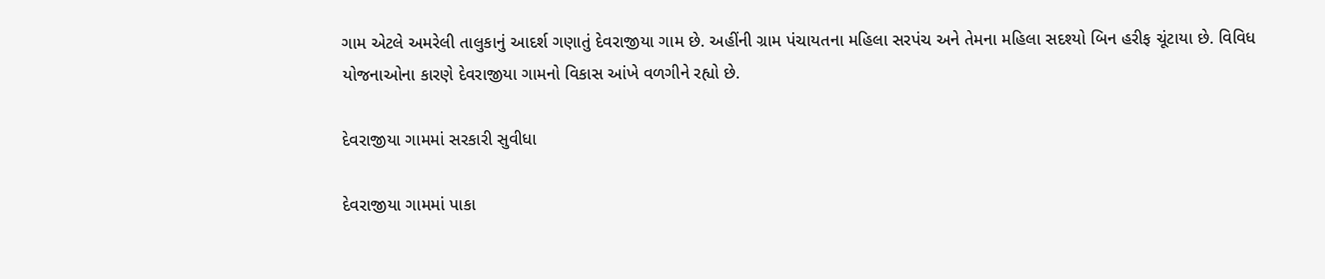ગામ એટલે અમરેલી તાલુકાનું આદર્શ ગણાતું દેવરાજીયા ગામ છે. અહીંની ગ્રામ પંચાયતના મહિલા સરપંચ અને તેમના મહિલા સદશ્યો બિન હરીફ ચૂંટાયા છે. વિવિધ યોજનાઓના કારણે દેવરાજીયા ગામનો વિકાસ આંખે વળગીને રહ્યો છે.

દેવરાજીયા ગામમાં સરકારી સુવીધા

દેવરાજીયા ગામમાં પાકા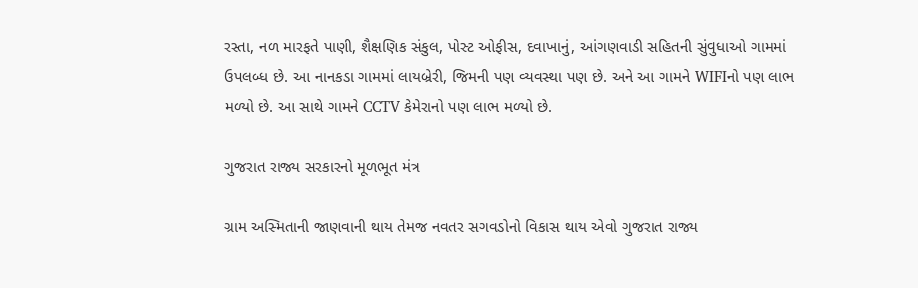રસ્તા, નળ મારફતે પાણી, શૈક્ષણિક સંકુલ, પોસ્ટ ઓફીસ, દવાખાનું, આંગણવાડી સહિતની સુંવુધાઓ ગામમાં ઉપલબ્ધ છે. આ નાનકડા ગામમાં લાયબ્રેરી, જિમની પણ વ્યવસ્થા પણ છે. અને આ ગામને WIFIનો પણ લાભ મળ્યો છે. આ સાથે ગામને CCTV કેમેરાનો પણ લાભ મળ્યો છે.

ગુજરાત રાજ્ય સરકારનો મૂળભૂત મંત્ર

ગ્રામ અસ્મિતાની જાણવાની થાય તેમજ નવતર સગવડોનો વિકાસ થાય એવો ગુજરાત રાજ્ય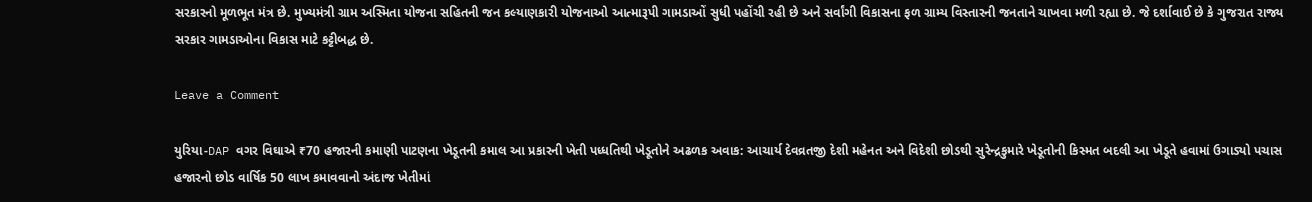સરકારનો મૂળભૂત મંત્ર છે. મુખ્યમંત્રી ગ્રામ અસ્મિતા યોજના સહિતની જન કલ્યાણકારી યોજનાઓ આત્મારૂપી ગામડાઓં સુધી પહોંચી રહી છે અને સર્વાંગી વિકાસના ફળ ગ્રામ્ય વિસ્તારની જનતાને ચાખવા મળી રહ્યા છે. જે દર્શાવાઈ છે કે ગુજરાત રાજ્ય સરકાર ગામડાઓના વિકાસ માટે કટ્ટીબદ્ધ છે.

Leave a Comment

યુરિયા-DAP વગર વિઘાએ ₹70 હજારની કમાણી પાટણના ખેડૂતની કમાલ આ પ્રકારની ખેતી પધ્‍ધતિથી ખેડૂતોને અઢળક અવાક: આચાર્ય દેવવ્રતજી દેશી મહેનત અને વિદેશી છોડથી સુરેન્દ્રકુમારે ખેડૂતોની કિસ્મત બદલી આ ખેડૂતે હવામાં ઉગાડ્યો પચાસ હજારનો છોડ વાર્ષિક 50 લાખ કમાવવાનો અંદાજ ખેતીમાં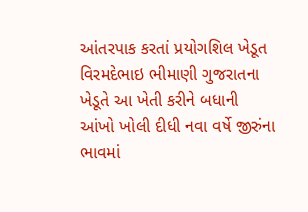આંતરપાક કરતાં પ્રયોગશિલ ખેડૂત વિરમદેભાઇ ભીમાણી ગુજરાતના ખેડૂતે આ ખેતી કરીને બધાની આંખો ખોલી દીધી નવા વર્ષે જીરુંના ભાવમાં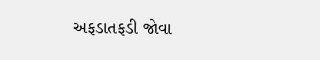અફડાતફડી જોવા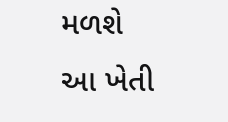મળશે આ ખેતી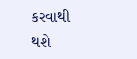કરવાથી થશે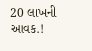20 લાખની આવક.!